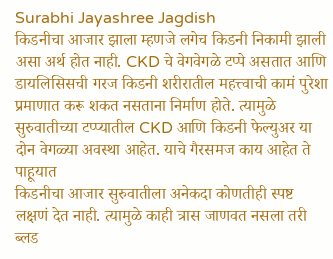Surabhi Jayashree Jagdish
किडनीचा आजार झाला म्हणजे लगेच किडनी निकामी झाली असा अर्थ होत नाही. CKD चे वेगवेगळे टप्पे असतात आणि डायलिसिसची गरज किडनी शरीरातील महत्त्वाची कामं पुरेशा प्रमाणात करू शकत नसताना निर्माण होते. त्यामुळे सुरुवातीच्या टप्प्यातील CKD आणि किडनी फेल्युअर या दोन वेगळ्या अवस्था आहेत. याचे गैरसमज काय आहेत ते पाहूयात
किडनीचा आजार सुरुवातीला अनेकदा कोणतीही स्पष्ट लक्षणं देत नाही. त्यामुळे काही त्रास जाणवत नसला तरी ब्लड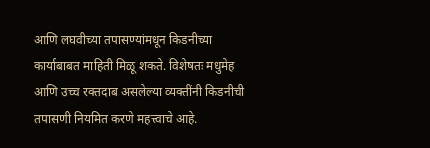आणि लघवीच्या तपासण्यांमधून किडनीच्या कार्याबाबत माहिती मिळू शकते. विशेषतः मधुमेह आणि उच्च रक्तदाब असलेल्या व्यक्तींनी किडनीची तपासणी नियमित करणे महत्त्वाचे आहे.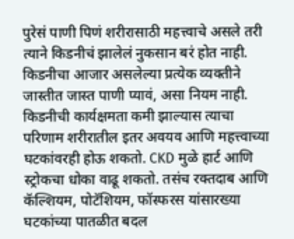पुरेसं पाणी पिणं शरीरासाठी महत्त्वाचे असले तरी त्याने किडनीचं झालेलं नुकसान बरं होत नाही. किडनीचा आजार असलेल्या प्रत्येक व्यक्तीने जास्तीत जास्त पाणी प्यावं, असा नियम नाही.
किडनीची कार्यक्षमता कमी झाल्यास त्याचा परिणाम शरीरातील इतर अवयव आणि महत्त्वाच्या घटकांवरही होऊ शकतो. CKD मुळे हार्ट आणि स्ट्रोकचा धोका वाढू शकतो. तसंच रक्तदाब आणि कॅल्शियम, पोटॅशियम, फॉस्फरस यांसारख्या घटकांच्या पातळीत बदल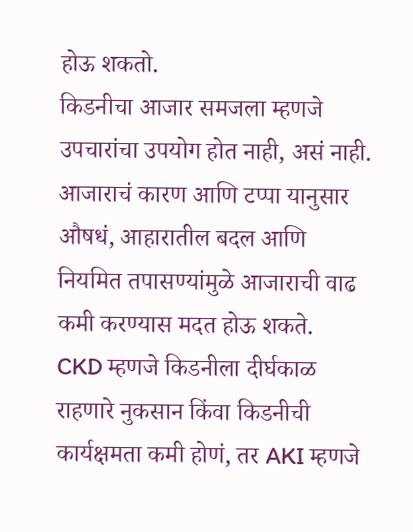होऊ शकतो.
किडनीचा आजार समजला म्हणजे उपचारांचा उपयोग होत नाही, असं नाही. आजाराचं कारण आणि टप्पा यानुसार औषधं, आहारातील बदल आणि नियमित तपासण्यांमुळे आजाराची वाढ कमी करण्यास मदत होऊ शकते.
CKD म्हणजे किडनीला दीर्घकाळ राहणारे नुकसान किंवा किडनीची कार्यक्षमता कमी होणं, तर AKI म्हणजे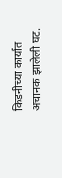किडनीच्या कार्यात अचानक झालेली घट.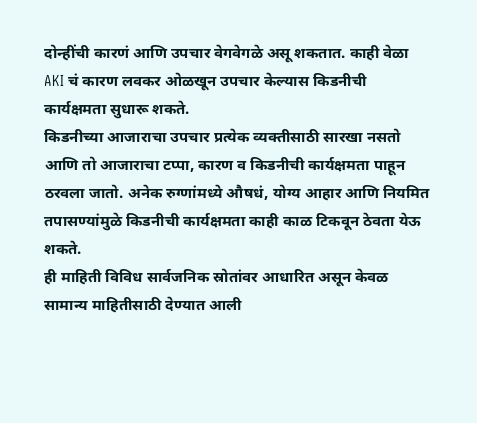दोन्हींची कारणं आणि उपचार वेगवेगळे असू शकतात. काही वेळा AKI चं कारण लवकर ओळखून उपचार केल्यास किडनीची कार्यक्षमता सुधारू शकते.
किडनीच्या आजाराचा उपचार प्रत्येक व्यक्तीसाठी सारखा नसतो आणि तो आजाराचा टप्पा, कारण व किडनीची कार्यक्षमता पाहून ठरवला जातो. अनेक रुग्णांमध्ये औषधं, योग्य आहार आणि नियमित तपासण्यांमुळे किडनीची कार्यक्षमता काही काळ टिकवून ठेवता येऊ शकते.
ही माहिती विविध सार्वजनिक स्रोतांवर आधारित असून केवळ सामान्य माहितीसाठी देण्यात आली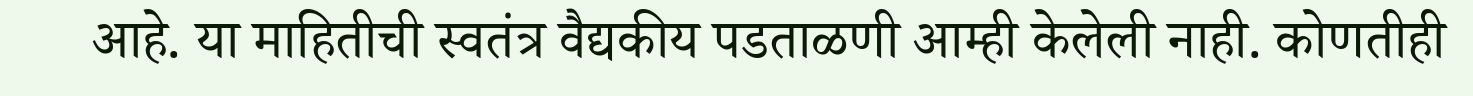आहे. या माहितीची स्वतंत्र वैद्यकीय पडताळणी आम्ही केलेली नाही. कोणतीही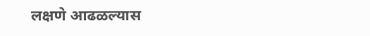लक्षणे आढळल्यास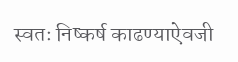स्वतः निष्कर्ष काढण्याऐवजी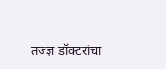तज्ज्ञ डॉक्टरांचा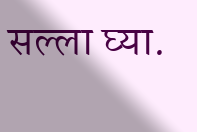सल्ला घ्या.